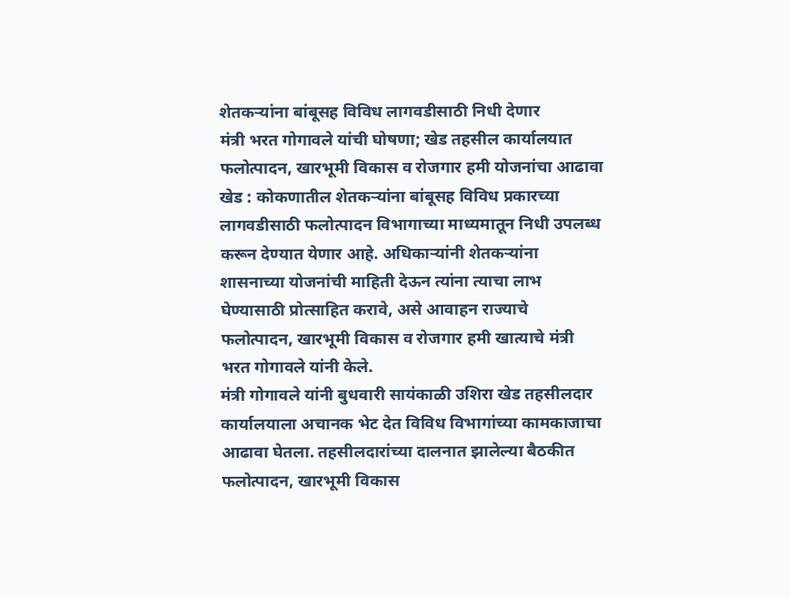शेतकऱ्यांना बांबूसह विविध लागवडीसाठी निधी देणार
मंत्री भरत गोगावले यांची घोषणा; खेड तहसील कार्यालयात फलोत्पादन, खारभूमी विकास व रोजगार हमी योजनांचा आढावा
खेड : कोकणातील शेतकऱ्यांना बांबूसह विविध प्रकारच्या लागवडीसाठी फलोत्पादन विभागाच्या माध्यमातून निधी उपलब्ध करून देण्यात येणार आहे. अधिकाऱ्यांनी शेतकऱ्यांना शासनाच्या योजनांची माहिती देऊन त्यांना त्याचा लाभ घेण्यासाठी प्रोत्साहित करावे, असे आवाहन राज्याचे फलोत्पादन, खारभूमी विकास व रोजगार हमी खात्याचे मंत्री भरत गोगावले यांनी केले.
मंत्री गोगावले यांनी बुधवारी सायंकाळी उशिरा खेड तहसीलदार कार्यालयाला अचानक भेट देत विविध विभागांच्या कामकाजाचा आढावा घेतला. तहसीलदारांच्या दालनात झालेल्या बैठकीत फलोत्पादन, खारभूमी विकास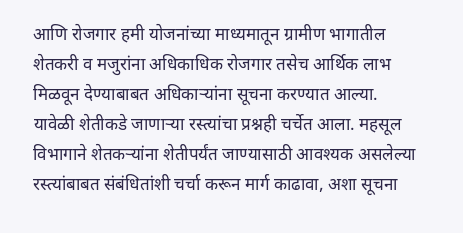आणि रोजगार हमी योजनांच्या माध्यमातून ग्रामीण भागातील शेतकरी व मजुरांना अधिकाधिक रोजगार तसेच आर्थिक लाभ मिळवून देण्याबाबत अधिकाऱ्यांना सूचना करण्यात आल्या.
यावेळी शेतीकडे जाणाऱ्या रस्त्यांचा प्रश्नही चर्चेत आला. महसूल विभागाने शेतकऱ्यांना शेतीपर्यंत जाण्यासाठी आवश्यक असलेल्या रस्त्यांबाबत संबंधितांशी चर्चा करून मार्ग काढावा, अशा सूचना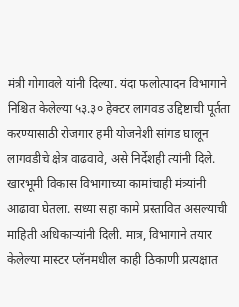मंत्री गोगावले यांनी दिल्या. यंदा फलोत्पादन विभागाने निश्चित केलेल्या ५३.३० हेक्टर लागवड उद्दिष्टाची पूर्तता करण्यासाठी रोजगार हमी योजनेशी सांगड घालून लागवडीचे क्षेत्र वाढवावे, असे निर्देशही त्यांनी दिले.
खारभूमी विकास विभागाच्या कामांचाही मंत्र्यांनी आढावा घेतला. सध्या सहा कामे प्रस्तावित असल्याची माहिती अधिकाऱ्यांनी दिली. मात्र, विभागाने तयार केलेल्या मास्टर प्लॅनमधील काही ठिकाणी प्रत्यक्षात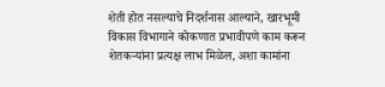शेती होत नसल्याचे निदर्शनास आल्याने, खारभूमी विकास विभागाने कोकणात प्रभावीपणे काम करून शेतकऱ्यांना प्रत्यक्ष लाभ मिळेल, अशा कामांना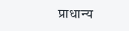प्राधान्य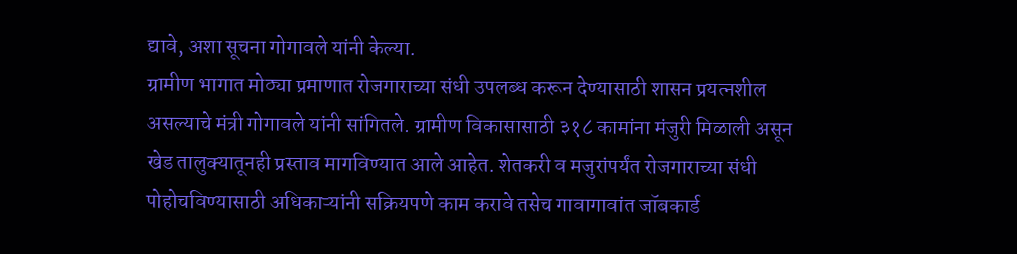द्यावे, अशा सूचना गोगावले यांनी केल्या.
ग्रामीण भागात मोठ्या प्रमाणात रोजगाराच्या संधी उपलब्ध करून देण्यासाठी शासन प्रयत्नशील असल्याचे मंत्री गोगावले यांनी सांगितले. ग्रामीण विकासासाठी ३१८ कामांना मंजुरी मिळाली असून खेड तालुक्यातूनही प्रस्ताव मागविण्यात आले आहेत. शेतकरी व मजुरांपर्यंत रोजगाराच्या संधी पोहोचविण्यासाठी अधिकाऱ्यांनी सक्रियपणे काम करावे तसेच गावागावांत जॉबकार्ड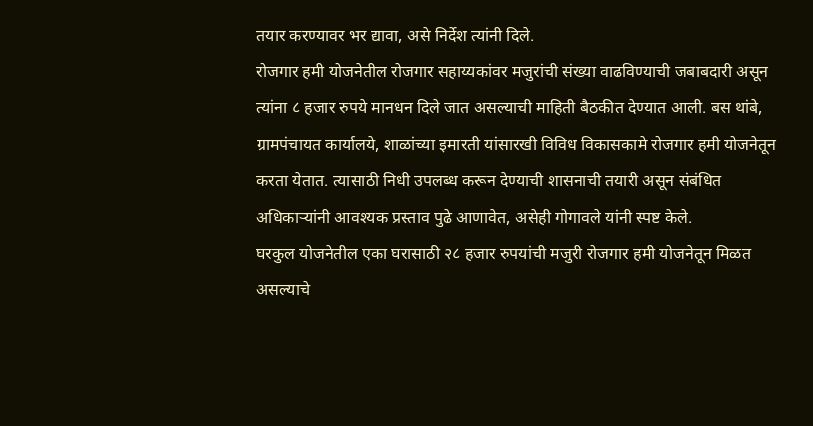तयार करण्यावर भर द्यावा, असे निर्देश त्यांनी दिले.
रोजगार हमी योजनेतील रोजगार सहाय्यकांवर मजुरांची संख्या वाढविण्याची जबाबदारी असून त्यांना ८ हजार रुपये मानधन दिले जात असल्याची माहिती बैठकीत देण्यात आली. बस थांबे, ग्रामपंचायत कार्यालये, शाळांच्या इमारती यांसारखी विविध विकासकामे रोजगार हमी योजनेतून करता येतात. त्यासाठी निधी उपलब्ध करून देण्याची शासनाची तयारी असून संबंधित अधिकाऱ्यांनी आवश्यक प्रस्ताव पुढे आणावेत, असेही गोगावले यांनी स्पष्ट केले.
घरकुल योजनेतील एका घरासाठी २८ हजार रुपयांची मजुरी रोजगार हमी योजनेतून मिळत असल्याचे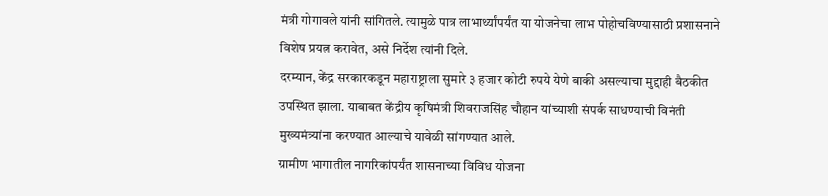मंत्री गोगावले यांनी सांगितले. त्यामुळे पात्र लाभार्थ्यांपर्यंत या योजनेचा लाभ पोहोचविण्यासाठी प्रशासनाने विशेष प्रयत्न करावेत, असे निर्देश त्यांनी दिले.
दरम्यान, केंद्र सरकारकडून महाराष्ट्राला सुमारे ३ हजार कोटी रुपये येणे बाकी असल्याचा मुद्दाही बैठकीत उपस्थित झाला. याबाबत केंद्रीय कृषिमंत्री शिवराजसिंह चौहान यांच्याशी संपर्क साधण्याची विनंती मुख्यमंत्र्यांना करण्यात आल्याचे यावेळी सांगण्यात आले.
ग्रामीण भागातील नागरिकांपर्यंत शासनाच्या विविध योजना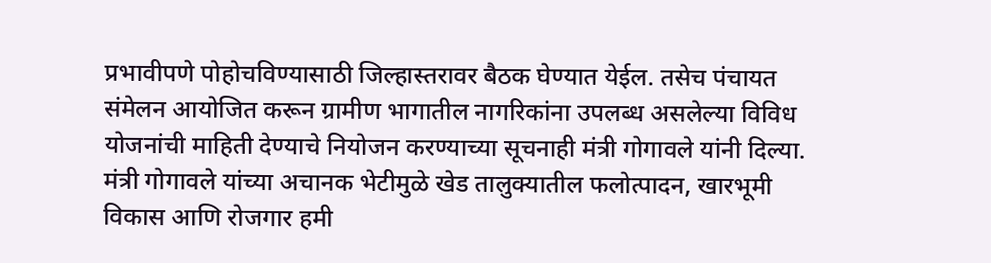प्रभावीपणे पोहोचविण्यासाठी जिल्हास्तरावर बैठक घेण्यात येईल. तसेच पंचायत संमेलन आयोजित करून ग्रामीण भागातील नागरिकांना उपलब्ध असलेल्या विविध योजनांची माहिती देण्याचे नियोजन करण्याच्या सूचनाही मंत्री गोगावले यांनी दिल्या.
मंत्री गोगावले यांच्या अचानक भेटीमुळे खेड तालुक्यातील फलोत्पादन, खारभूमी विकास आणि रोजगार हमी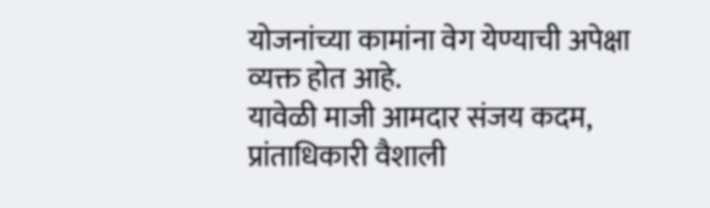योजनांच्या कामांना वेग येण्याची अपेक्षा व्यक्त होत आहे.
यावेळी माजी आमदार संजय कदम, प्रांताधिकारी वैशाली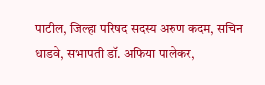पाटील, जिल्हा परिषद सदस्य अरुण कदम, सचिन धाडवे, सभापती डॉ. अफिया पालेकर,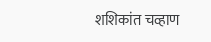शशिकांत चव्हाण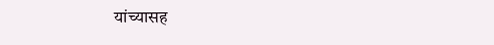यांच्यासह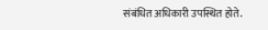संबंधित अधिकारी उपस्थित होते.